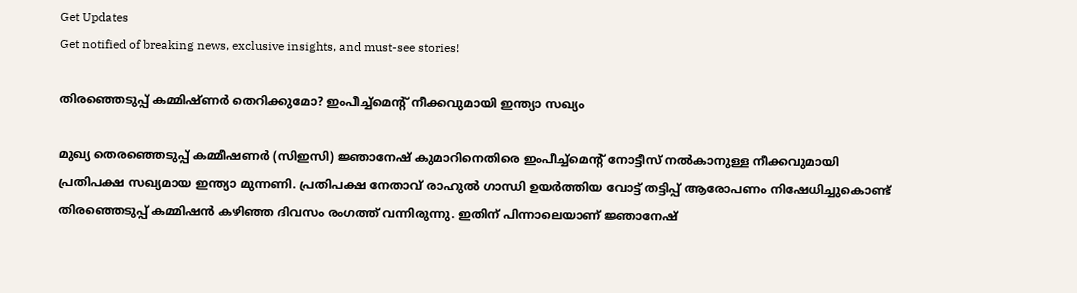Get Updates
Get notified of breaking news, exclusive insights, and must-see stories!

തിരഞ്ഞെടുപ്പ് കമ്മിഷ്ണർ തെറിക്കുമോ? ഇംപീച്ച്മെന്റ് നീക്കവുമായി ഇന്ത്യാ സഖ്യം

മുഖ്യ തെരഞ്ഞെടുപ്പ് കമ്മീഷണർ (സിഇസി) ജ്ഞാനേഷ് കുമാറിനെതിരെ ഇംപീച്ച്മെന്റ് നോട്ടീസ് നല്‍കാനുള്ള നീക്കവുമായി പ്രതിപക്ഷ സഖ്യമായ ഇന്ത്യാ മുന്നണി. പ്രതിപക്ഷ നേതാവ് രാഹുൽ ഗാന്ധി ഉയർത്തിയ വോട്ട് തട്ടിപ്പ് ആരോപണം നിഷേധിച്ചുകൊണ്ട് തിരഞ്ഞെടുപ്പ് കമ്മിഷന്‍ കഴിഞ്ഞ ദിവസം രംഗത്ത് വന്നിരുന്നു. ഇതിന് പിന്നാലെയാണ് ജ്ഞാനേഷ്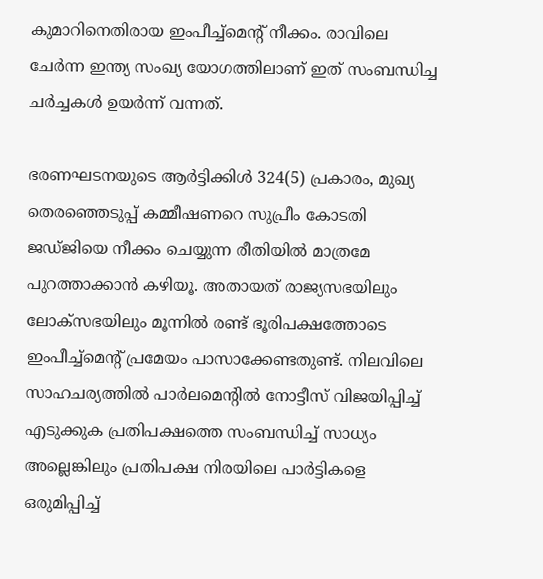കുമാറിനെതിരായ ഇംപീച്ച്മെന്റ് നീക്കം. രാവിലെ ചേർന്ന ഇന്ത്യ സംഖ്യ യോഗത്തിലാണ് ഇത് സംബന്ധിച്ച ചർച്ചകള്‍ ഉയർന്ന് വന്നത്.

ഭരണഘടനയുടെ ആർട്ടിക്കിൾ 324(5) പ്രകാരം, മുഖ്യ തെരഞ്ഞെടുപ്പ് കമ്മീഷണറെ സുപ്രീം കോടതി ജഡ്ജിയെ നീക്കം ചെയ്യുന്ന രീതിയിൽ മാത്രമേ പുറത്താക്കാൻ കഴിയൂ. അതായത് രാജ്യസഭയിലും ലോക്സഭയിലും മൂന്നില്‍ രണ്ട് ഭൂരിപക്ഷത്തോടെ ഇംപീച്ച്മെന്റ് പ്രമേയം പാസാക്കേണ്ടതുണ്ട്. നിലവിലെ സാഹചര്യത്തില്‍ പാർലമെന്റില്‍ നോട്ടീസ് വിജയിപ്പിച്ച് എടുക്കുക പ്രതിപക്ഷത്തെ സംബന്ധിച്ച് സാധ്യം അല്ലെങ്കിലും പ്രതിപക്ഷ നിരയിലെ പാർട്ടികളെ ഒരുമിപ്പിച്ച്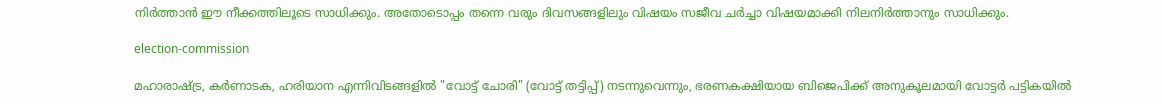നിർത്താന്‍ ഈ നീക്കത്തിലൂടെ സാധിക്കും. അതോടൊപ്പം തന്നെ വരും ദിവസങ്ങളിലും വിഷയം സജീവ ചർച്ചാ വിഷയമാക്കി നിലനിർത്താനും സാധിക്കും.

election-commission

മഹാരാഷ്ട്ര, കർണാടക, ഹരിയാന എന്നിവിടങ്ങളിൽ "വോട്ട് ചോരി" (വോട്ട് തട്ടിപ്പ്) നടന്നുവെന്നും, ഭരണകക്ഷിയായ ബിജെപിക്ക് അനുകൂലമായി വോട്ടർ പട്ടികയില്‍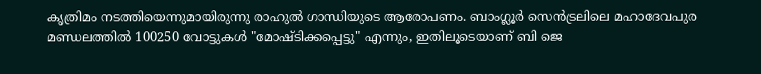കൃത്രിമം നടത്തിയെന്നുമായിരുന്നു രാഹുൽ ഗാന്ധിയുടെ ആരോപണം. ബാംഗ്ലൂർ സെൻട്രലിലെ മഹാദേവപുര മണ്ഡലത്തിൽ 100250 വോട്ടുകൾ "മോഷ്ടിക്കപ്പെട്ടു" എന്നും, ഇതിലൂടെയാണ് ബി ജെ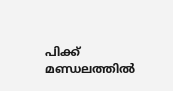പിക്ക് മണ്ഡലത്തില്‍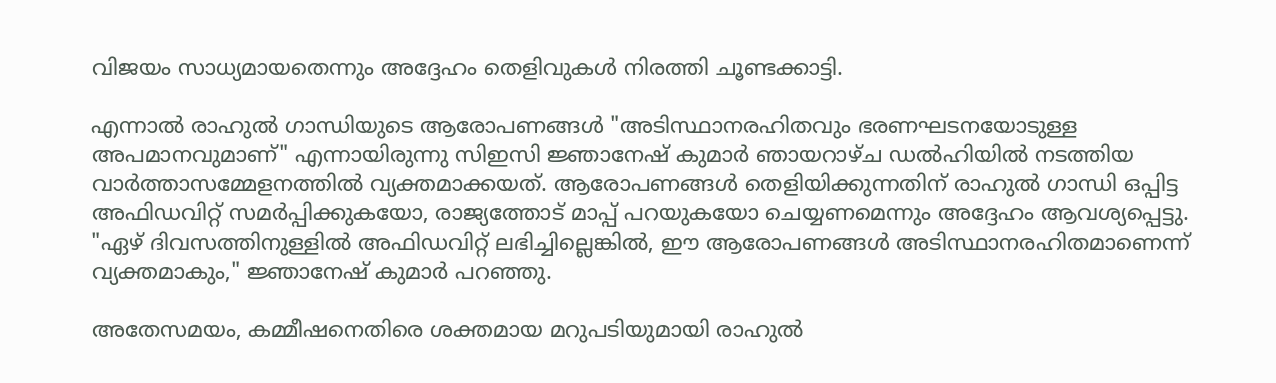വിജയം സാധ്യമായതെന്നും അദ്ദേഹം തെളിവുകള്‍ നിരത്തി ചൂണ്ടക്കാട്ടി.

എന്നാല്‍ രാഹുൽ ഗാന്ധിയുടെ ആരോപണങ്ങൾ "അടിസ്ഥാനരഹിതവും ഭരണഘടനയോടുള്ള അപമാനവുമാണ്" എന്നായിരുന്നു സിഇസി ജ്ഞാനേഷ് കുമാർ ഞായറാഴ്ച ഡൽഹിയിൽ നടത്തിയ വാർത്താസമ്മേളനത്തിൽ വ്യക്തമാക്കയത്. ആരോപണങ്ങൾ തെളിയിക്കുന്നതിന് രാഹുൽ ഗാന്ധി ഒപ്പിട്ട അഫിഡവിറ്റ് സമർപ്പിക്കുകയോ, രാജ്യത്തോട് മാപ്പ് പറയുകയോ ചെയ്യണമെന്നും അദ്ദേഹം ആവശ്യപ്പെട്ടു. "ഏഴ് ദിവസത്തിനുള്ളിൽ അഫിഡവിറ്റ് ലഭിച്ചില്ലെങ്കിൽ, ഈ ആരോപണങ്ങൾ അടിസ്ഥാനരഹിതമാണെന്ന് വ്യക്തമാകും," ജ്ഞാനേഷ് കുമാർ പറഞ്ഞു.

അതേസമയം, കമ്മീഷനെതിരെ ശക്തമായ മറുപടിയുമായി രാഹുല്‍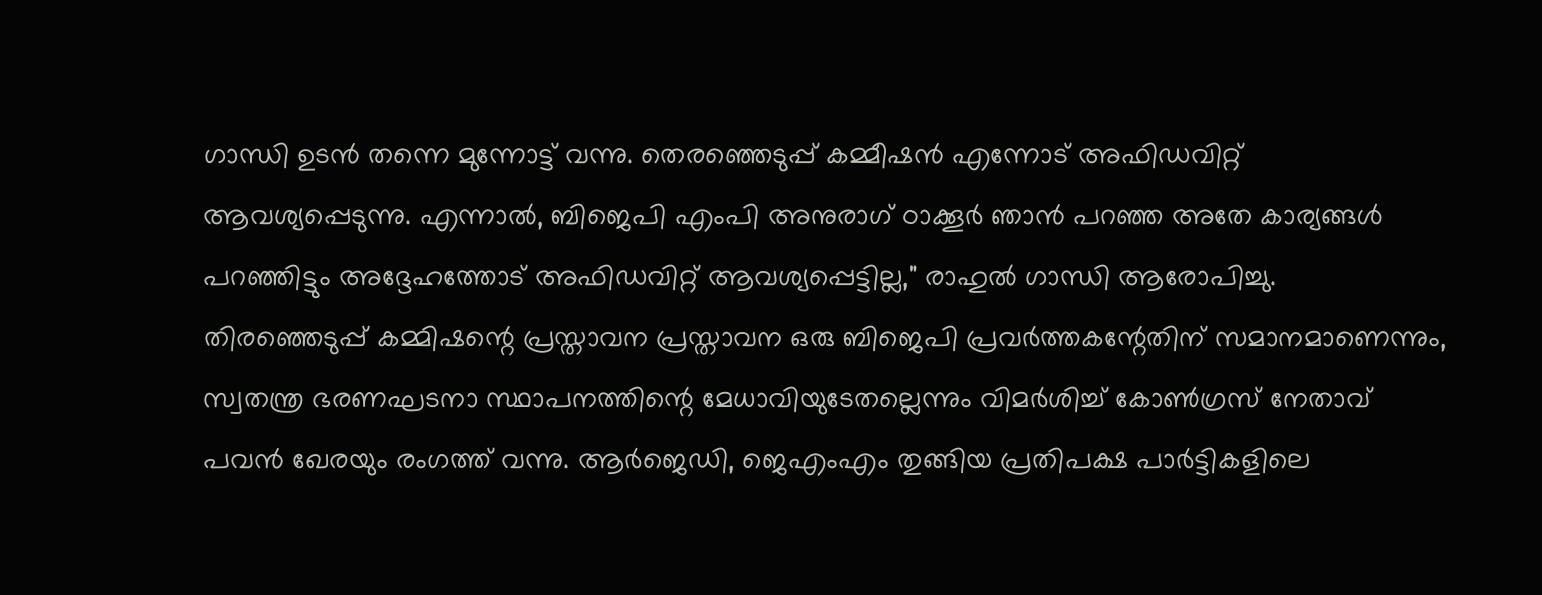ഗാന്ധി ഉടന്‍ തന്നെ മുന്നോട്ട് വന്നു. തെരഞ്ഞെടുപ്പ് കമ്മീഷൻ എന്നോട് അഫിഡവിറ്റ് ആവശ്യപ്പെടുന്നു. എന്നാൽ, ബിജെപി എംപി അനുരാഗ് ഠാക്കൂർ ഞാൻ പറഞ്ഞ അതേ കാര്യങ്ങൾ പറഞ്ഞിട്ടും അദ്ദേഹത്തോട് അഫിഡവിറ്റ് ആവശ്യപ്പെട്ടില്ല," രാഹുല്‍ ഗാന്ധി ആരോപിച്ചു. തിരഞ്ഞെടുപ്പ് കമ്മിഷന്റെ പ്രസ്താവന പ്രസ്താവന ഒരു ബിജെപി പ്രവർത്തകന്റേതിന് സമാനമാണെന്നും, സ്വതന്ത്ര ഭരണഘടനാ സ്ഥാപനത്തിന്റെ മേധാവിയുടേതല്ലെന്നും വിമർശിച്ച് കോൺഗ്രസ് നേതാവ് പവൻ ഖേരയും രംഗത്ത് വന്നു. ആർജെഡി, ജെഎംഎം തുങ്ങിയ പ്രതിപക്ഷ പാർട്ടികളിലെ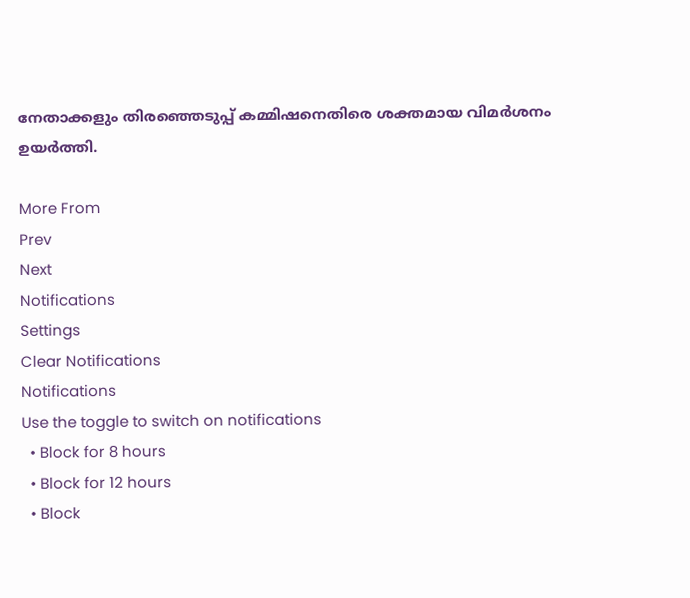നേതാക്കളും തിരഞ്ഞെടുപ്പ് കമ്മിഷനെതിരെ ശക്തമായ വിമർശനം ഉയർത്തി.

More From
Prev
Next
Notifications
Settings
Clear Notifications
Notifications
Use the toggle to switch on notifications
  • Block for 8 hours
  • Block for 12 hours
  • Block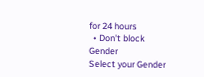for 24 hours
  • Don't block
Gender
Select your Gender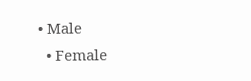• Male
  • Female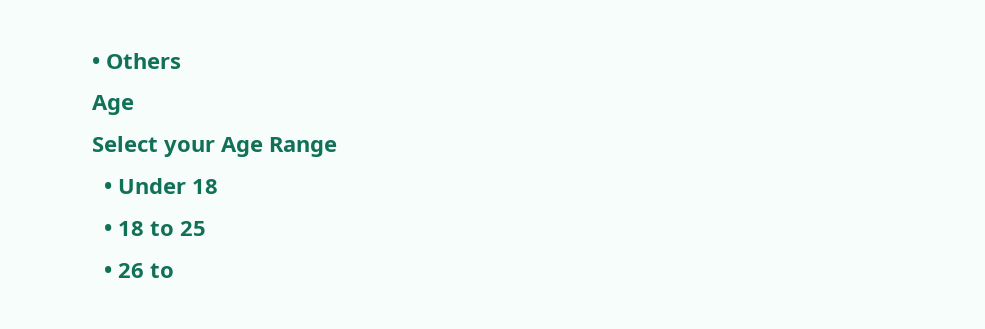• Others
Age
Select your Age Range
  • Under 18
  • 18 to 25
  • 26 to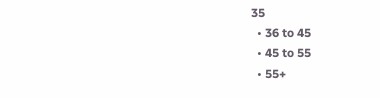35
  • 36 to 45
  • 45 to 55
  • 55+